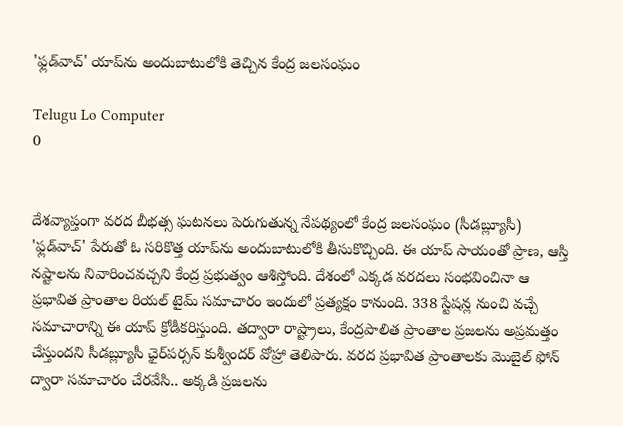'ఫ్లడ్‌వాచ్‌' యాప్‌ను అందుబాటులోకి తెచ్చిన కేంద్ర జలసంఘం

Telugu Lo Computer
0


దేశవ్యాప్తంగా వరద బీభత్స ఘటనలు పెరుగుతున్న నేపథ్యంలో కేంద్ర జలసంఘం (సీడబ్ల్యూసీ) 'ఫ్లడ్‌వాచ్‌' పేరుతో ఓ సరికొత్త యాప్‌ను అందుబాటులోకి తీసుకొచ్చింది. ఈ యాప్‌ సాయంతో ప్రాణ, ఆస్తి నష్టాలను నివారించవచ్చని కేంద్ర ప్రభుత్వం ఆశిస్తోంది. దేశంలో ఎక్కడ వరదలు సంభవించినా ఆ ప్రభావిత ప్రాంతాల రియల్‌ టైమ్‌ సమాచారం ఇందులో ప్రత్యక్షం కానుంది. 338 స్టేషన్ల నుంచి వచ్చే సమాచారాన్ని ఈ యాప్‌ క్రోడీకరిస్తుంది. తద్వారా రాష్ట్రాలు, కేంద్రపాలిత ప్రాంతాల ప్రజలను అప్రమత్తం చేస్తుందని సీడబ్ల్యూసీ ఛైర్‌పర్సన్‌ కుశ్వీందర్‌ వోహ్రా తెలిపారు. వరద ప్రభావిత ప్రాంతాలకు మొబైల్‌ ఫోన్‌ ద్వారా సమాచారం చేరవేసి.. అక్కడి ప్రజలను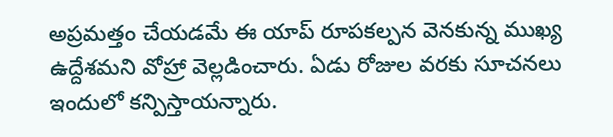అప్రమత్తం చేయడమే ఈ యాప్‌ రూపకల్పన వెనకున్న ముఖ్య ఉద్దేశమని వోహ్రా వెల్లడించారు. ఏడు రోజుల వరకు సూచనలు ఇందులో కన్పిస్తాయన్నారు.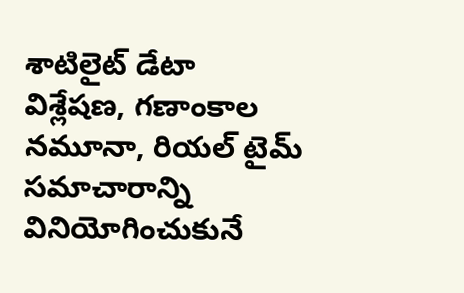శాటిలైట్‌ డేటా విశ్లేషణ, గణాంకాల నమూనా, రియల్‌ టైమ్‌ సమాచారాన్ని వినియోగించుకునే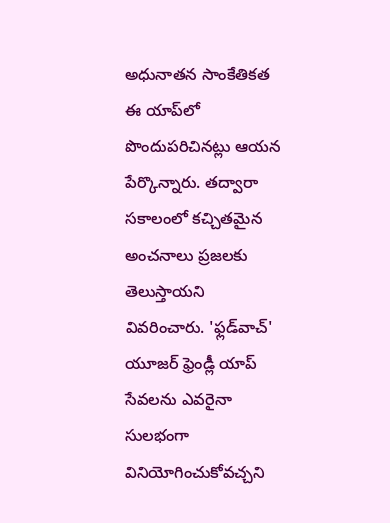అధునాతన సాంకేతికత ఈ యాప్‌లో పొందుపరిచినట్లు ఆయన పేర్కొన్నారు. తద్వారా సకాలంలో కచ్చితమైన అంచనాలు ప్రజలకు తెలుస్తాయని వివరించారు. 'ఫ్లడ్‌వాచ్‌' యూజర్‌ ఫ్రెండ్లీ యాప్‌ సేవలను ఎవరైనా సులభంగా వినియోగించుకోవచ్చని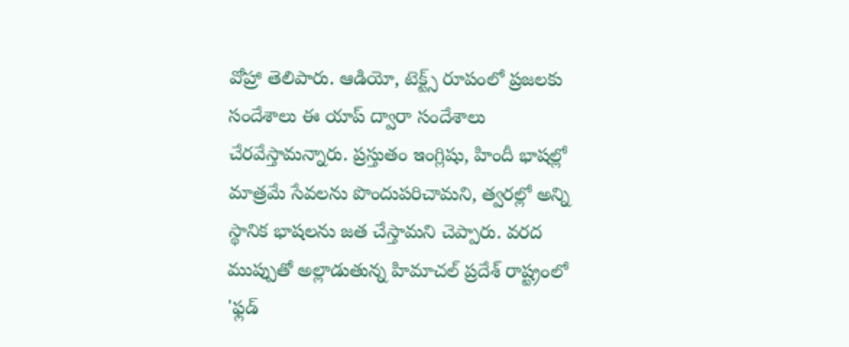వోహ్రా తెలిపారు. ఆడియో, టెక్ట్స్‌ రూపంలో ప్రజలకు సందేశాలు ఈ యాప్‌ ద్వారా సందేశాలు చేరవేస్తామన్నారు. ప్రస్తుతం ఇంగ్లిషు, హిందీ భాషల్లో మాత్రమే సేవలను పొందుపరిచామని, త్వరల్లో అన్ని స్థానిక భాషలను జత చేస్తామని చెప్పారు. వరద ముప్పుతో అల్లాడుతున్న హిమాచల్ ప్రదేశ్‌ రాష్ట్రంలో 'ఫ్లడ్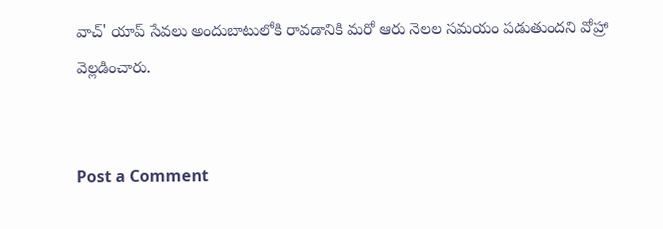వాచ్‌' యాప్‌ సేవలు అందుబాటులోకి రావడానికి మరో ఆరు నెలల సమయం పడుతుందని వోహ్రా వెల్లడించారు.


Post a Comment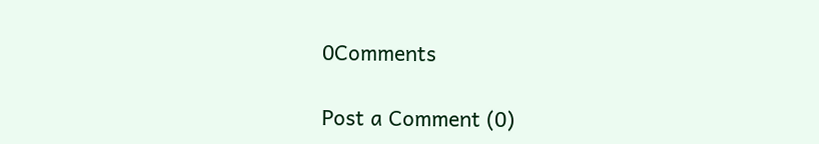0Comments

Post a Comment (0)